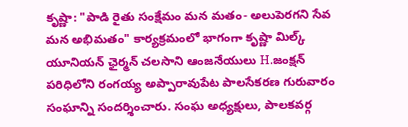కృష్ణా: "పాడి రైతు సంక్షేమం మన మతం- అలుపెరగని సేవ మన అభిమతం" కార్యక్రమంలో భాగంగా కృష్ణా మిల్క్ యూనియన్ ఛైర్మన్ చలసాని ఆంజనేయులు H.జంక్షన్ పరిధిలోని రంగయ్య అప్పారావుపేట పాలసేకరణ గురువారం సంఘాన్ని సందర్శించారు. సంఘ అధ్యక్షులు, పాలకవర్గ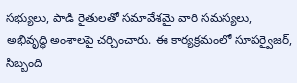సభ్యులు, పాడి రైతులతో సమావేశమై వారి సమస్యలు, అభివృద్ధి అంశాలపై చర్చించారు. ఈ కార్యక్రమంలో సూపర్వైజర్, సిబ్బంది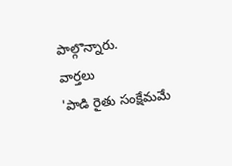పాల్గొన్నారు.
వార్తలు
'పాడి రైతు సంక్షేమమే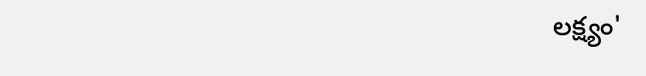లక్ష్యం'